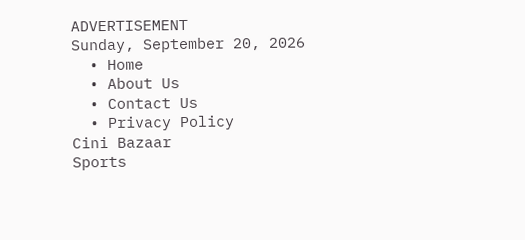ADVERTISEMENT
Sunday, September 20, 2026
  • Home
  • About Us
  • Contact Us
  • Privacy Policy
Cini Bazaar
Sports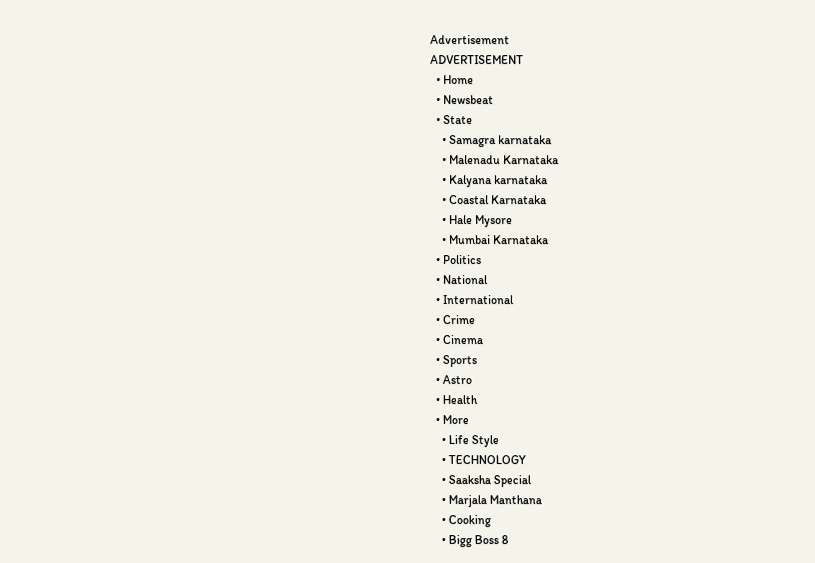Advertisement
ADVERTISEMENT
  • Home
  • Newsbeat
  • State
    • Samagra karnataka
    • Malenadu Karnataka
    • Kalyana karnataka
    • Coastal Karnataka
    • Hale Mysore
    • Mumbai Karnataka
  • Politics
  • National
  • International
  • Crime
  • Cinema
  • Sports
  • Astro
  • Health
  • More
    • Life Style
    • TECHNOLOGY
    • Saaksha Special
    • Marjala Manthana
    • Cooking
    • Bigg Boss 8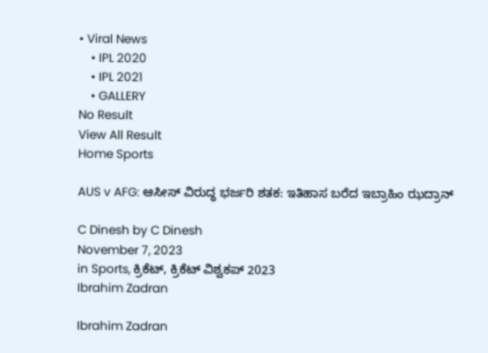• Viral News
    • IPL 2020
    • IPL 2021
    • GALLERY
No Result
View All Result
Home Sports

AUS v AFG: ಆಸೀಸ್‌ ವಿರುದ್ಧ ಭರ್ಜರಿ ಶತಕ: ಇತಿಹಾಸ ಬರೆದ ಇಬ್ರಾಹಿಂ ಝದ್ರಾನ್‌ ‌

C Dinesh by C Dinesh
November 7, 2023
in Sports, ಕ್ರಿಕೆಟ್, ಕ್ರಿಕೆಟ್ ವಿಶ್ವಕಪ್ 2023
Ibrahim Zadran

Ibrahim Zadran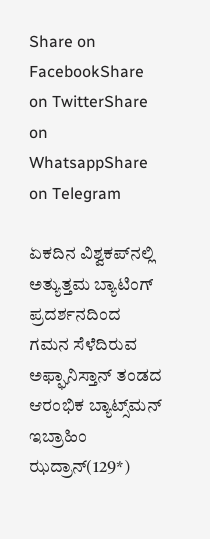Share on FacebookShare on TwitterShare on WhatsappShare on Telegram

ಏಕದಿನ ವಿಶ್ವಕಪ್‌ನಲ್ಲಿ ಅತ್ಯುತ್ತಮ ಬ್ಯಾಟಿಂಗ್‌ ಪ್ರದರ್ಶನದಿಂದ ಗಮನ ಸೆಳೆದಿರುವ ಅಫ್ಘಾನಿಸ್ತಾನ್‌ ತಂಡದ ಆರಂಭಿಕ ಬ್ಯಾಟ್ಸ್‌ಮನ್‌ ಇಬ್ರಾಹಿಂ ಝದ್ರಾನ್‌(129*)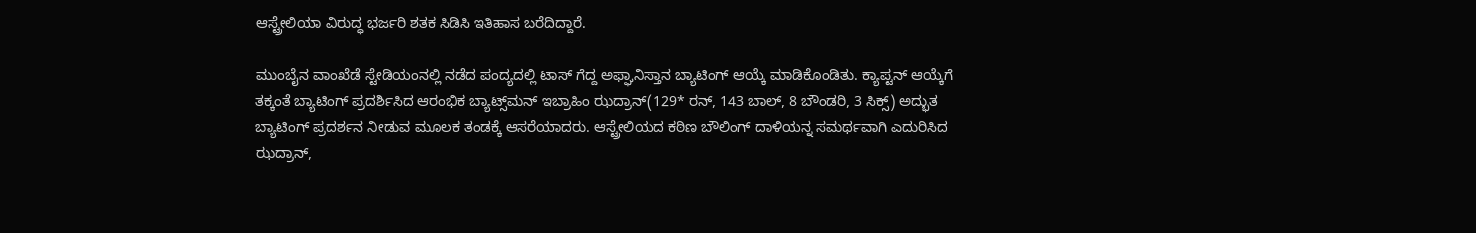ಆಸ್ಟ್ರೇಲಿಯಾ ವಿರುದ್ಧ ಭರ್ಜರಿ ಶತಕ ಸಿಡಿಸಿ ಇತಿಹಾಸ ಬರೆದಿದ್ದಾರೆ.

ಮುಂಬೈನ ವಾಂಖೆಡೆ ಸ್ಟೇಡಿಯಂನಲ್ಲಿ ನಡೆದ ಪಂದ್ಯದಲ್ಲಿ ಟಾಸ್‌ ಗೆದ್ದ ಅಫ್ಘಾನಿಸ್ತಾನ ಬ್ಯಾಟಿಂಗ್‌ ಆಯ್ಕೆ ಮಾಡಿಕೊಂಡಿತು. ಕ್ಯಾಪ್ಟನ್‌ ಆಯ್ಕೆಗೆ ತಕ್ಕಂತೆ ಬ್ಯಾಟಿಂಗ್‌ ಪ್ರದರ್ಶಿಸಿದ ಆರಂಭಿಕ ಬ್ಯಾಟ್ಸ್‌ಮನ್‌ ಇಬ್ರಾಹಿಂ ಝದ್ರಾನ್‌(129* ರನ್‌, 143 ಬಾಲ್‌, 8 ಬೌಂಡರಿ, 3 ಸಿಕ್ಸ್‌) ಅದ್ಭುತ ಬ್ಯಾಟಿಂಗ್‌ ಪ್ರದರ್ಶನ ನೀಡುವ ಮೂಲಕ ತಂಡಕ್ಕೆ ಆಸರೆಯಾದರು. ಆಸ್ಟ್ರೇಲಿಯದ ಕಠಿಣ ಬೌಲಿಂಗ್‌ ದಾಳಿಯನ್ನ ಸಮರ್ಥವಾಗಿ ಎದುರಿಸಿದ ಝದ್ರಾನ್‌,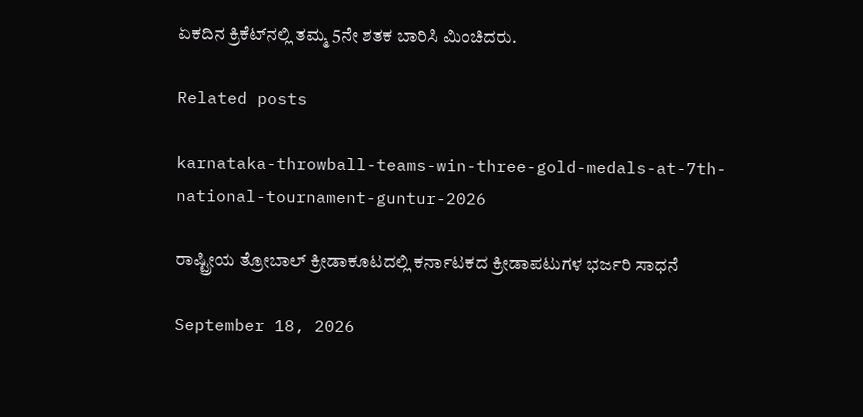ಏಕದಿನ ಕ್ರಿಕೆಟ್‌ನಲ್ಲಿ ತಮ್ಮ 5ನೇ ಶತಕ ಬಾರಿಸಿ ಮಿಂಚಿದರು.

Related posts

karnataka-throwball-teams-win-three-gold-medals-at-7th-national-tournament-guntur-2026

ರಾಷ್ಟ್ರೀಯ ತ್ರೋಬಾಲ್ ಕ್ರೀಡಾಕೂಟದಲ್ಲಿ ಕರ್ನಾಟಕದ ಕ್ರೀಡಾಪಟುಗಳ ಭರ್ಜರಿ ಸಾಧನೆ

September 18, 2026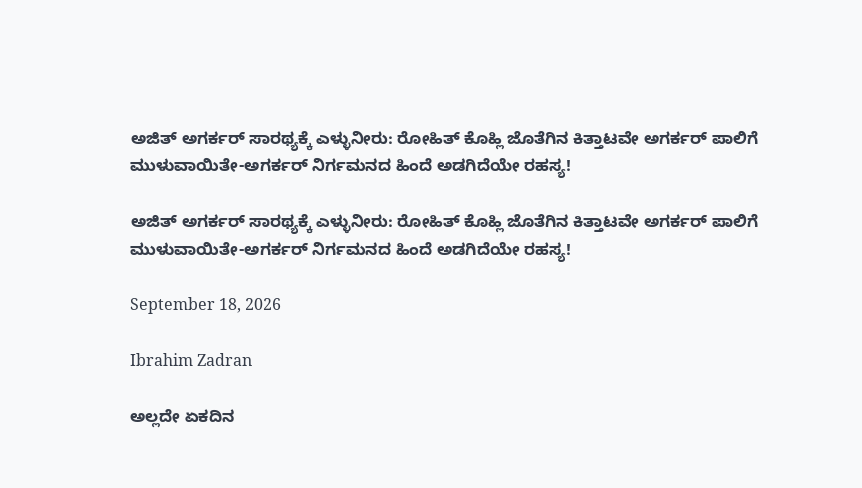ಅಜಿತ್ ಅಗರ್ಕರ್ ಸಾರಥ್ಯಕ್ಕೆ ಎಳ್ಳುನೀರು: ರೋಹಿತ್ ಕೊಹ್ಲಿ ಜೊತೆಗಿನ ಕಿತ್ತಾಟವೇ ಅಗರ್ಕರ್ ಪಾಲಿಗೆ ಮುಳುವಾಯಿತೇ-ಅಗರ್ಕರ್ ನಿರ್ಗಮನದ ಹಿಂದೆ ಅಡಗಿದೆಯೇ ರಹಸ್ಯ!

ಅಜಿತ್ ಅಗರ್ಕರ್ ಸಾರಥ್ಯಕ್ಕೆ ಎಳ್ಳುನೀರು: ರೋಹಿತ್ ಕೊಹ್ಲಿ ಜೊತೆಗಿನ ಕಿತ್ತಾಟವೇ ಅಗರ್ಕರ್ ಪಾಲಿಗೆ ಮುಳುವಾಯಿತೇ-ಅಗರ್ಕರ್ ನಿರ್ಗಮನದ ಹಿಂದೆ ಅಡಗಿದೆಯೇ ರಹಸ್ಯ!

September 18, 2026

Ibrahim Zadran

ಅಲ್ಲದೇ ಏಕದಿನ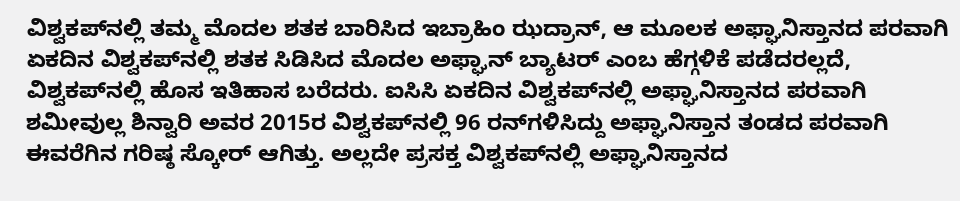ವಿಶ್ವಕಪ್‌ನಲ್ಲಿ ತಮ್ಮ ಮೊದಲ ಶತಕ ಬಾರಿಸಿದ ಇಬ್ರಾಹಿಂ ಝದ್ರಾನ್‌, ಆ ಮೂಲಕ ಅಫ್ಘಾನಿಸ್ತಾನದ ಪರವಾಗಿ ಏಕದಿನ ವಿಶ್ವಕಪ್‌ನಲ್ಲಿ ಶತಕ ಸಿಡಿಸಿದ ಮೊದಲ ಅಫ್ಘಾನ್‌ ಬ್ಯಾಟರ್‌ ಎಂಬ ಹೆಗ್ಗಳಿಕೆ ಪಡೆದರಲ್ಲದೆ, ವಿಶ್ವಕಪ್‌ನಲ್ಲಿ ಹೊಸ ಇತಿಹಾಸ ಬರೆದರು. ಐಸಿಸಿ ಏಕದಿನ ವಿಶ್ವಕಪ್‌ನಲ್ಲಿ ಅಫ್ಘಾನಿಸ್ತಾನದ ಪರವಾಗಿ ಶಮೀವುಲ್ಲ ಶಿನ್ವಾರಿ ಅವರ 2015ರ ವಿಶ್ವಕಪ್‌ನಲ್ಲಿ 96 ರನ್‌ಗಳಿಸಿದ್ದು ಅಫ್ಘಾನಿಸ್ತಾನ ತಂಡದ ಪರವಾಗಿ ಈವರೆಗಿನ ಗರಿಷ್ಠ ಸ್ಕೋರ್‌ ಆಗಿತ್ತು. ಅಲ್ಲದೇ ಪ್ರಸಕ್ತ ವಿಶ್ವಕಪ್‌ನಲ್ಲಿ ಅಫ್ಘಾನಿಸ್ತಾನದ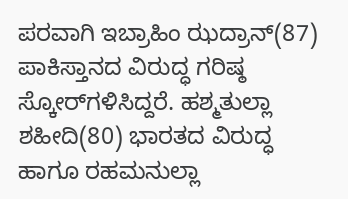ಪರವಾಗಿ ಇಬ್ರಾಹಿಂ ಝದ್ರಾನ್‌(87) ಪಾಕಿಸ್ತಾನದ ವಿರುದ್ಧ ಗರಿಷ್ಠ ಸ್ಕೋರ್‌ಗಳಿಸಿದ್ದರೆ. ಹಶ್ಮತುಲ್ಲಾ ಶಹೀದಿ(80) ಭಾರತದ ವಿರುದ್ಧ ಹಾಗೂ ರಹಮನುಲ್ಲಾ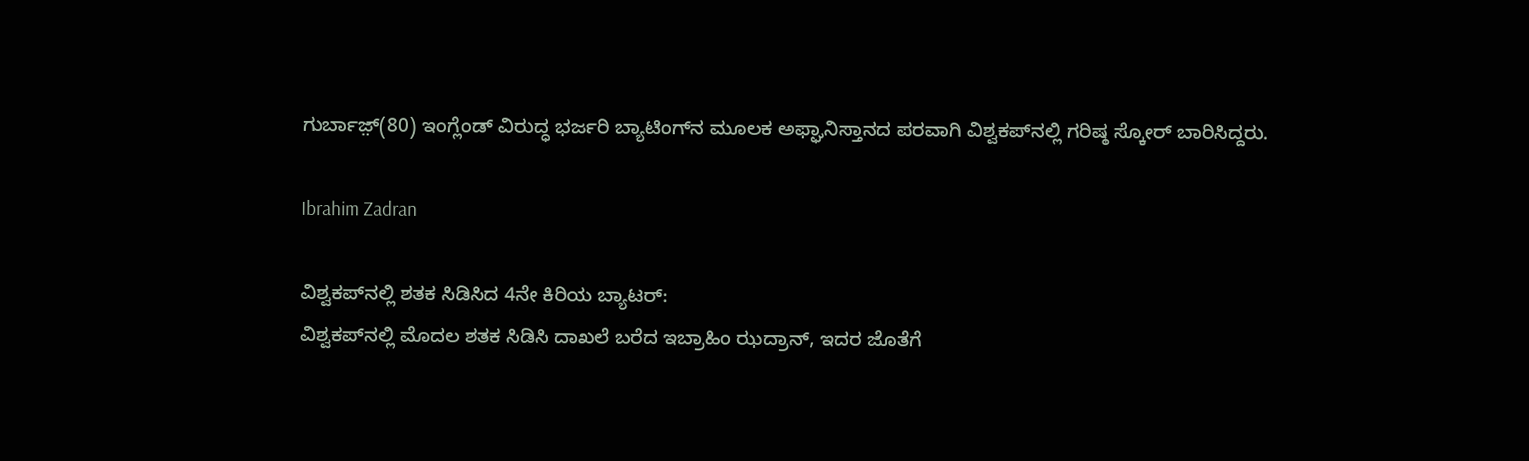ಗುರ್ಬಾಜ಼್(80) ಇಂಗ್ಲೆಂಡ್‌ ವಿರುದ್ಧ ಭರ್ಜರಿ ಬ್ಯಾಟಿಂಗ್‌ನ ಮೂಲಕ ಅಫ್ಘಾನಿಸ್ತಾನದ ಪರವಾಗಿ ವಿಶ್ವಕಪ್‌ನಲ್ಲಿ ಗರಿಷ್ಠ ಸ್ಕೋರ್‌ ಬಾರಿಸಿದ್ದರು.

Ibrahim Zadran

ವಿಶ್ವಕಪ್‌ನಲ್ಲಿ ಶತಕ ಸಿಡಿಸಿದ 4ನೇ ಕಿರಿಯ ಬ್ಯಾಟರ್‌:
ವಿಶ್ವಕಪ್‌ನಲ್ಲಿ ಮೊದಲ ಶತಕ ಸಿಡಿಸಿ ದಾಖಲೆ ಬರೆದ ಇಬ್ರಾಹಿಂ ಝದ್ರಾನ್‌, ಇದರ ಜೊತೆಗೆ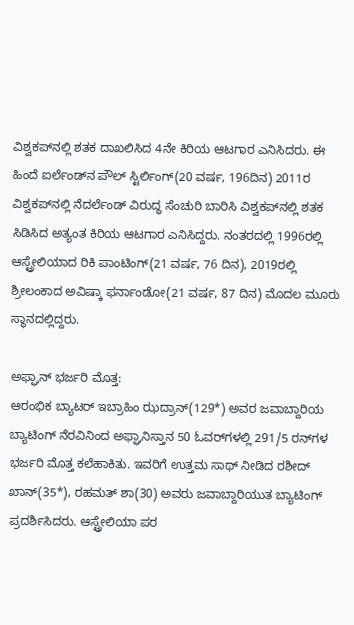ವಿಶ್ವಕಪ್‌ನಲ್ಲಿ ಶತಕ ದಾಖಲಿಸಿದ 4ನೇ ಕಿರಿಯ ಆಟಗಾರ ಎನಿಸಿದರು. ಈ ಹಿಂದೆ ಐರ್ಲೆಂಡ್‌ನ ಪೌಲ್‌ ಸ್ಟಿರ್ಲಿಂಗ್‌(20 ವರ್ಷ, 196ದಿನ) 2011ರ ವಿಶ್ವಕಪ್‌ನಲ್ಲಿ ನೆದರ್ಲೆಂಡ್‌ ವಿರುದ್ಧ ಸೆಂಚುರಿ ಬಾರಿಸಿ ವಿಶ್ವಕಪ್‌ನಲ್ಲಿ ಶತಕ ಸಿಡಿಸಿದ ಅತ್ಯಂತ ಕಿರಿಯ ಆಟಗಾರ ಎನಿಸಿದ್ದರು. ನಂತರದಲ್ಲಿ 1996ರಲ್ಲಿ ಆಸ್ಟ್ರೇಲಿಯಾದ ರಿಕಿ ಪಾಂಟಿಂಗ್‌(21 ವರ್ಷ, 76 ದಿನ), 2019ರಲ್ಲಿ ಶ್ರೀಲಂಕಾದ ಅವಿಷ್ಕಾ ಫರ್ನಾಂಡೋ(21 ವರ್ಷ, 87 ದಿನ) ಮೊದಲ ಮೂರು ಸ್ಥಾನದಲ್ಲಿದ್ದರು.

ಅಫ್ಘಾನ್‌ ಭರ್ಜರಿ ಮೊತ್ತ:
ಆರಂಭಿಕ ಬ್ಯಾಟರ್‌ ಇಬ್ರಾಹಿಂ ಝದ್ರಾನ್‌(129*) ಅವರ ಜವಾಬ್ದಾರಿಯ ಬ್ಯಾಟಿಂಗ್‌ ನೆರವಿನಿಂದ ಅಫ್ಘಾನಿಸ್ತಾನ 50 ಓವರ್‌ಗಳಲ್ಲಿ 291/5 ರನ್‌ಗಳ ಭರ್ಜರಿ ಮೊತ್ತ ಕಲೆಹಾಕಿತು. ಇವರಿಗೆ ಉತ್ತಮ ಸಾಥ್‌ ನೀಡಿದ ರಶೀದ್‌ ಖಾನ್‌(35*), ರಹಮತ್‌ ಶಾ(30) ಅವರು ಜವಾಬ್ದಾರಿಯುತ ಬ್ಯಾಟಿಂಗ್‌ ಪ್ರದರ್ಶಿಸಿದರು. ಆಸ್ಟ್ರೇಲಿಯಾ ಪರ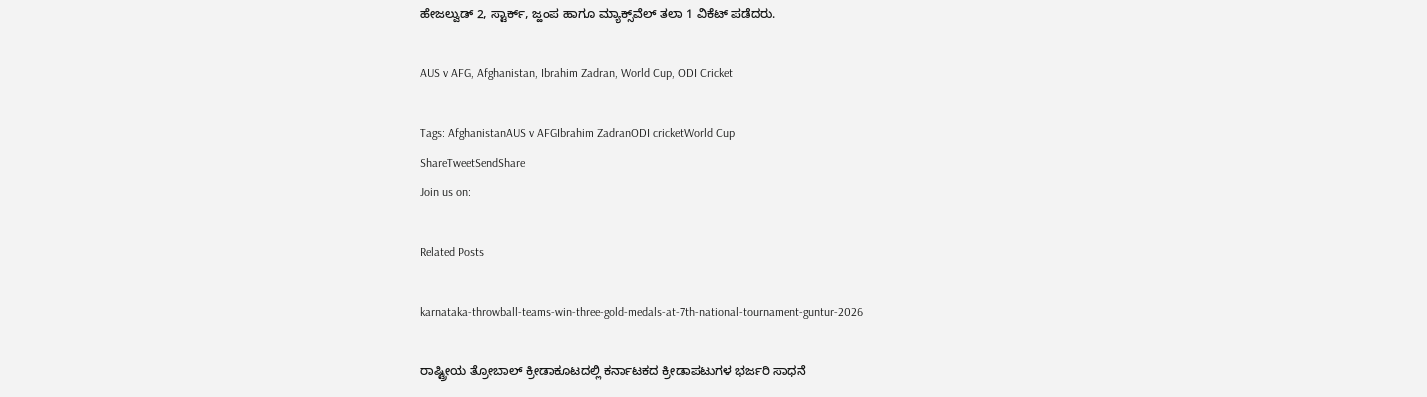ಹೇಜಲ್ವುಡ್‌ 2, ಸ್ಟಾರ್ಕ್‌, ಜ್ಹಂಪ ಹಾಗೂ ಮ್ಯಾಕ್ಸ್‌ವೆಲ್‌ ತಲಾ 1 ವಿಕೆಟ್‌ ಪಡೆದರು.

AUS v AFG, Afghanistan, Ibrahim Zadran, World Cup, ODI Cricket

Tags: AfghanistanAUS v AFGIbrahim ZadranODI cricketWorld Cup
ShareTweetSendShare
Join us on:

Related Posts

karnataka-throwball-teams-win-three-gold-medals-at-7th-national-tournament-guntur-2026

ರಾಷ್ಟ್ರೀಯ ತ್ರೋಬಾಲ್ ಕ್ರೀಡಾಕೂಟದಲ್ಲಿ ಕರ್ನಾಟಕದ ಕ್ರೀಡಾಪಟುಗಳ ಭರ್ಜರಿ ಸಾಧನೆ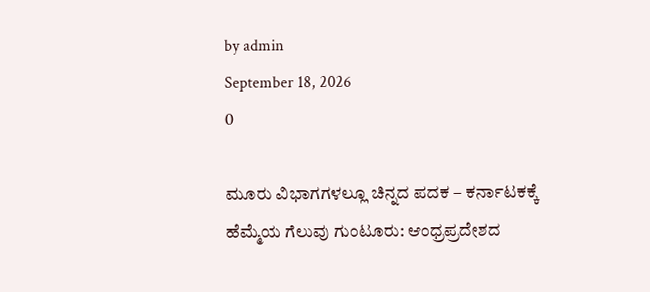by admin
September 18, 2026
0

ಮೂರು ವಿಭಾಗಗಳಲ್ಲೂ ಚಿನ್ನದ ಪದಕ – ಕರ್ನಾಟಕಕ್ಕೆ ಹೆಮ್ಮೆಯ ಗೆಲುವು ಗುಂಟೂರು: ಆಂಧ್ರಪ್ರದೇಶದ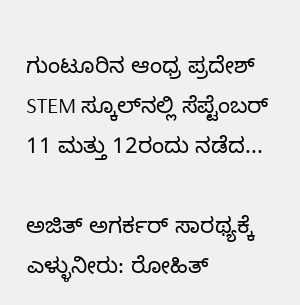ಗುಂಟೂರಿನ ಆಂಧ್ರ ಪ್ರದೇಶ್ STEM ಸ್ಕೂಲ್‌ನಲ್ಲಿ ಸೆಪ್ಟೆಂಬರ್ 11 ಮತ್ತು 12ರಂದು ನಡೆದ...

ಅಜಿತ್ ಅಗರ್ಕರ್ ಸಾರಥ್ಯಕ್ಕೆ ಎಳ್ಳುನೀರು: ರೋಹಿತ್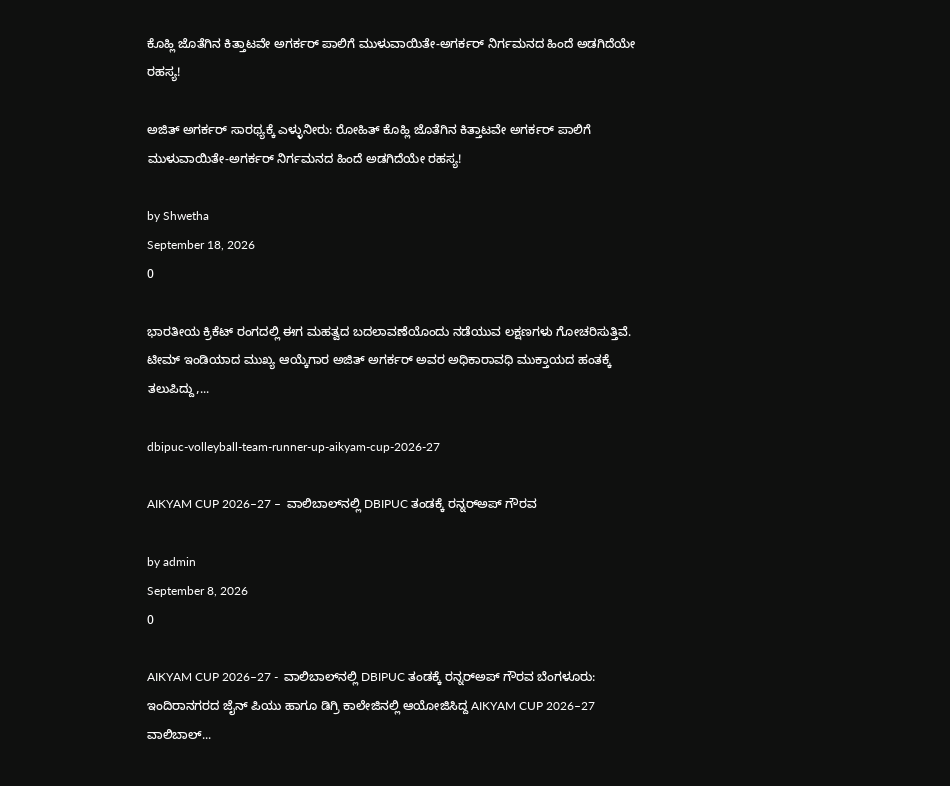ಕೊಹ್ಲಿ ಜೊತೆಗಿನ ಕಿತ್ತಾಟವೇ ಅಗರ್ಕರ್ ಪಾಲಿಗೆ ಮುಳುವಾಯಿತೇ-ಅಗರ್ಕರ್ ನಿರ್ಗಮನದ ಹಿಂದೆ ಅಡಗಿದೆಯೇ ರಹಸ್ಯ!

ಅಜಿತ್ ಅಗರ್ಕರ್ ಸಾರಥ್ಯಕ್ಕೆ ಎಳ್ಳುನೀರು: ರೋಹಿತ್ ಕೊಹ್ಲಿ ಜೊತೆಗಿನ ಕಿತ್ತಾಟವೇ ಅಗರ್ಕರ್ ಪಾಲಿಗೆ ಮುಳುವಾಯಿತೇ-ಅಗರ್ಕರ್ ನಿರ್ಗಮನದ ಹಿಂದೆ ಅಡಗಿದೆಯೇ ರಹಸ್ಯ!

by Shwetha
September 18, 2026
0

ಭಾರತೀಯ ಕ್ರಿಕೆಟ್ ರಂಗದಲ್ಲಿ ಈಗ ಮಹತ್ವದ ಬದಲಾವಣೆಯೊಂದು ನಡೆಯುವ ಲಕ್ಷಣಗಳು ಗೋಚರಿಸುತ್ತಿವೆ. ಟೀಮ್ ಇಂಡಿಯಾದ ಮುಖ್ಯ ಆಯ್ಕೆಗಾರ ಅಜಿತ್ ಅಗರ್ಕರ್ ಅವರ ಅಧಿಕಾರಾವಧಿ ಮುಕ್ತಾಯದ ಹಂತಕ್ಕೆ ತಲುಪಿದ್ದು,...

dbipuc-volleyball-team-runner-up-aikyam-cup-2026-27

AIKYAM CUP 2026–27 –  ವಾಲಿಬಾಲ್‌ನಲ್ಲಿ DBIPUC ತಂಡಕ್ಕೆ ರನ್ನರ್‌ಅಪ್ ಗೌರವ

by admin
September 8, 2026
0

AIKYAM CUP 2026–27 -  ವಾಲಿಬಾಲ್‌ನಲ್ಲಿ DBIPUC ತಂಡಕ್ಕೆ ರನ್ನರ್‌ಅಪ್ ಗೌರವ ಬೆಂಗಳೂರು: ಇಂದಿರಾನಗರದ ಜೈನ್ ಪಿಯು ಹಾಗೂ ಡಿಗ್ರಿ ಕಾಲೇಜಿನಲ್ಲಿ ಆಯೋಜಿಸಿದ್ದ AIKYAM CUP 2026–27 ವಾಲಿಬಾಲ್...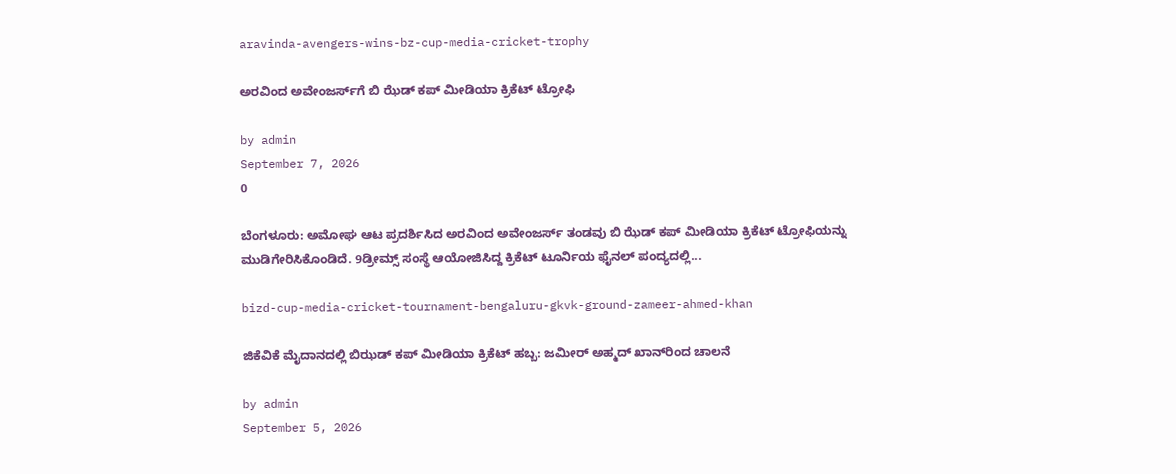aravinda-avengers-wins-bz-cup-media-cricket-trophy

ಅರವಿಂದ ಅವೇಂಜರ್ಸ್‌ಗೆ ಬಿ ಝೆಡ್ ಕಪ್ ಮೀಡಿಯಾ ಕ್ರಿಕೆಟ್ ಟ್ರೋಫಿ

by admin
September 7, 2026
0

ಬೆಂಗಳೂರು: ಅಮೋಘ ಆಟ ಪ್ರದರ್ಶಿಸಿದ ಅರವಿಂದ ಅವೇಂಜರ್ಸ್ ತಂಡವು ಬಿ ಝೆಡ್ ಕಪ್ ಮೀಡಿಯಾ ಕ್ರಿಕೆಟ್ ಟ್ರೋಫಿಯನ್ನು ಮುಡಿಗೇರಿಸಿಕೊಂಡಿದೆ. 9ಡ್ರೀಮ್ಸ್ ಸಂಸ್ಥೆ ಆಯೋಜಿಸಿದ್ದ ಕ್ರಿಕೆಟ್ ಟೂರ್ನಿಯ ಫೈನಲ್ ಪಂದ್ಯದಲ್ಲಿ...

bizd-cup-media-cricket-tournament-bengaluru-gkvk-ground-zameer-ahmed-khan

ಜಿಕೆವಿಕೆ ಮೈದಾನದಲ್ಲಿ ಬಿಝಡ್ ಕಪ್ ಮೀಡಿಯಾ ಕ್ರಿಕೆಟ್ ಹಬ್ಬ: ಜಮೀರ್ ಅಹ್ಮದ್ ಖಾನ್‌ರಿಂದ ಚಾಲನೆ

by admin
September 5, 2026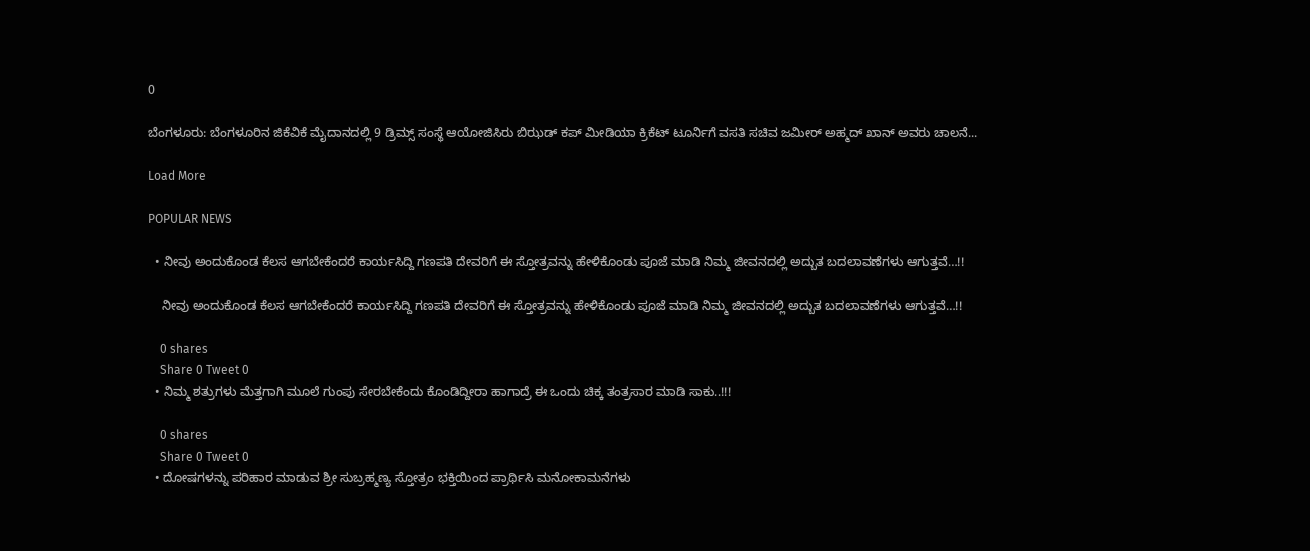0

ಬೆಂಗಳೂರು: ಬೆಂಗಳೂರಿನ ಜಿಕೆವಿಕೆ ಮೈದಾನದಲ್ಲಿ 9 ಡ್ರಿಮ್ಸ್‌ ಸಂಸ್ಥೆ ಆಯೋಜಿಸಿರು ಬಿಝಡ್‌ ಕಪ್ ಮೀಡಿಯಾ ಕ್ರಿಕೆಟ್ ಟೂರ್ನಿಗೆ ವಸತಿ ಸಚಿವ ಜಮೀರ್ ಅಹ್ಮದ್‌ ಖಾನ್‌ ಅವರು ಚಾಲನೆ...

Load More

POPULAR NEWS

  • ನೀವು ಅಂದುಕೊಂಡ ಕೆಲಸ ಆಗಬೇಕೆಂದರೆ ಕಾರ್ಯಸಿದ್ದಿ ಗಣಪತಿ ದೇವರಿಗೆ ಈ ಸ್ತೋತ್ರವನ್ನು ಹೇಳಿಕೊಂಡು ಪೂಜೆ ಮಾಡಿ ನಿಮ್ಮ ಜೀವನದಲ್ಲಿ ಅದ್ಬುತ ಬದಲಾವಣೆಗಳು ಆಗುತ್ತವೆ…!!

    ನೀವು ಅಂದುಕೊಂಡ ಕೆಲಸ ಆಗಬೇಕೆಂದರೆ ಕಾರ್ಯಸಿದ್ದಿ ಗಣಪತಿ ದೇವರಿಗೆ ಈ ಸ್ತೋತ್ರವನ್ನು ಹೇಳಿಕೊಂಡು ಪೂಜೆ ಮಾಡಿ ನಿಮ್ಮ ಜೀವನದಲ್ಲಿ ಅದ್ಬುತ ಬದಲಾವಣೆಗಳು ಆಗುತ್ತವೆ…!!

    0 shares
    Share 0 Tweet 0
  • ನಿಮ್ಮ ಶತ್ರುಗಳು ಮೆತ್ತಗಾಗಿ ಮೂಲೆ ಗುಂಪು ಸೇರಬೇಕೆಂದು ಕೊಂಡಿದ್ದೀರಾ ಹಾಗಾದ್ರೆ ಈ ಒಂದು ಚಿಕ್ಕ ತಂತ್ರಸಾರ ಮಾಡಿ ಸಾಕು..!!!

    0 shares
    Share 0 Tweet 0
  • ದೋಷಗಳನ್ನು ಪರಿಹಾರ ಮಾಡುವ ಶ್ರೀ ಸುಬ್ರಹ್ಮಣ್ಯ ಸ್ತೋತ್ರಂ ಭಕ್ತಿಯಿಂದ ಪ್ರಾರ್ಥಿಸಿ ಮನೋಕಾಮನೆಗಳು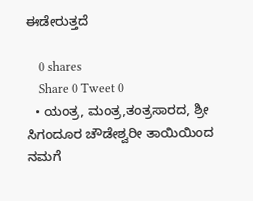ಈಡೇರುತ್ತದೆ

    0 shares
    Share 0 Tweet 0
  • ಯಂತ್ರ, ಮಂತ್ರ,ತಂತ್ರಸಾರದ, ಶ್ರೀ ಸಿಗಂದೂರ ಚೌಡೇಶ್ವರೀ ತಾಯಿಯಿಂದ ನಮಗೆ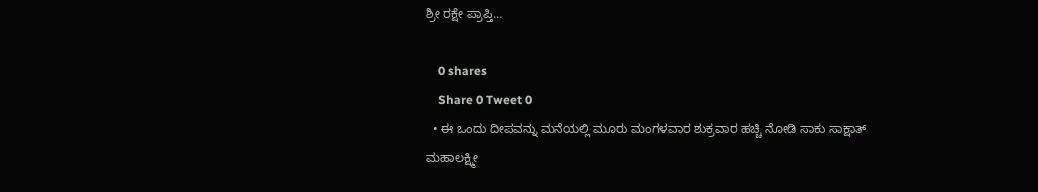ಶ್ರೀ ರಕ್ಷೇ ಪ್ರಾಪ್ತಿ…

    0 shares
    Share 0 Tweet 0
  • ಈ ಒಂದು ದೀಪವನ್ನು ಮನೆಯಲ್ಲಿ ಮೂರು ಮಂಗಳವಾರ ಶುಕ್ರವಾರ ಹಚ್ಚಿ ನೋಡಿ ಸಾಕು ಸಾಕ್ಷಾತ್ ಮಹಾಲಕ್ಷ್ಮೀ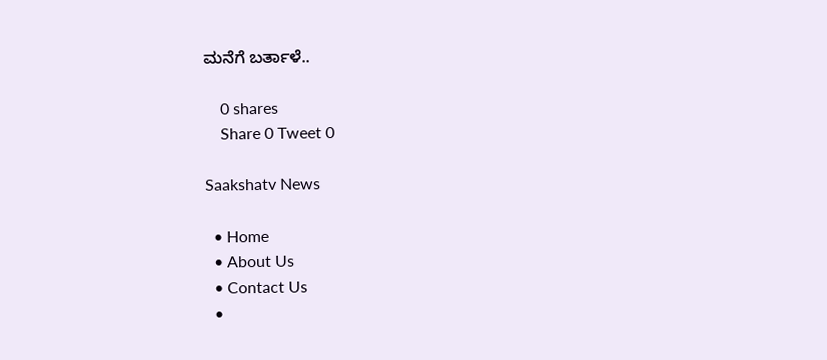ಮನೆಗೆ ಬರ್ತಾಳೆ..

    0 shares
    Share 0 Tweet 0

Saakshatv News

  • Home
  • About Us
  • Contact Us
  •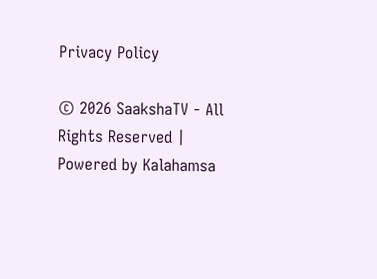Privacy Policy

© 2026 SaakshaTV - All Rights Reserved | Powered by Kalahamsa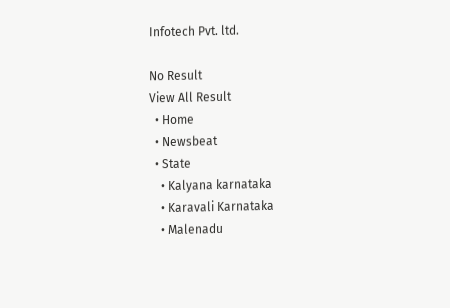Infotech Pvt. ltd.

No Result
View All Result
  • Home
  • Newsbeat
  • State
    • Kalyana karnataka
    • Karavali Karnataka
    • Malenadu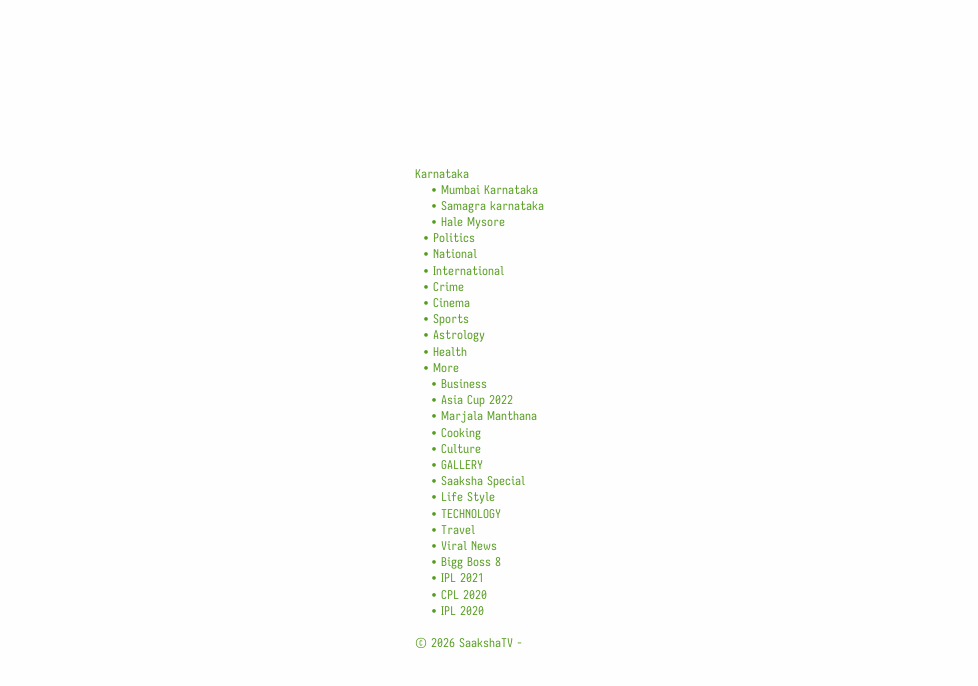Karnataka
    • Mumbai Karnataka
    • Samagra karnataka
    • Hale Mysore
  • Politics
  • National
  • International
  • Crime
  • Cinema
  • Sports
  • Astrology
  • Health
  • More
    • Business
    • Asia Cup 2022
    • Marjala Manthana
    • Cooking
    • Culture
    • GALLERY
    • Saaksha Special
    • Life Style
    • TECHNOLOGY
    • Travel
    • Viral News
    • Bigg Boss 8
    • IPL 2021
    • CPL 2020
    • IPL 2020

© 2026 SaakshaTV -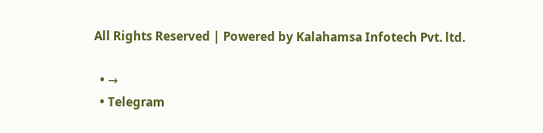All Rights Reserved | Powered by Kalahamsa Infotech Pvt. ltd.

  • →
  • Telegram